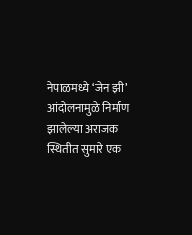नेपाळमध्ये ‘जेन झी’ आंदोलनामुळे निर्माण झालेल्या अराजक स्थितीत सुमारे एक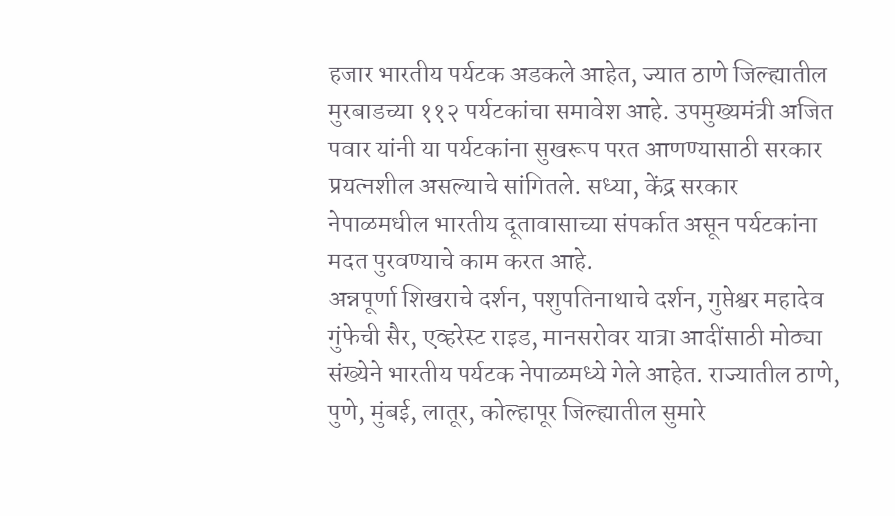हजार भारतीय पर्यटक अडकले आहेत, ज्यात ठाणे जिल्ह्यातील मुरबाडच्या ११२ पर्यटकांचा समावेश आहे. उपमुख्यमंत्री अजित पवार यांनी या पर्यटकांना सुखरूप परत आणण्यासाठी सरकार प्रयत्नशील असल्याचे सांगितले. सध्या, केंद्र सरकार नेपाळमधील भारतीय दूतावासाच्या संपर्कात असून पर्यटकांना मदत पुरवण्याचे काम करत आहे.
अन्नपूर्णा शिखराचे दर्शन, पशुपतिनाथाचे दर्शन, गुप्तेश्वर महादेव गुंफेची सैर, एव्हरेस्ट राइड, मानसरोवर यात्रा आदींसाठी मोठ्या संख्येने भारतीय पर्यटक नेपाळमध्ये गेले आहेत. राज्यातील ठाणे, पुणे, मुंबई, लातूर, कोल्हापूर जिल्ह्यातील सुमारे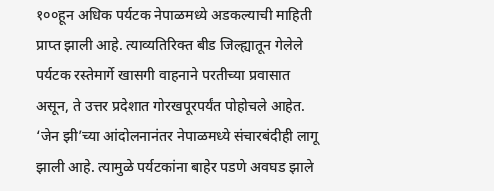१००हून अधिक पर्यटक नेपाळमध्ये अडकल्याची माहिती प्राप्त झाली आहे. त्याव्यतिरिक्त बीड जिल्ह्यातून गेलेले पर्यटक रस्तेमार्गे खासगी वाहनाने परतीच्या प्रवासात असून, ते उत्तर प्रदेशात गोरखपूरपर्यंत पोहोचले आहेत.
‘जेन झी’च्या आंदोलनानंतर नेपाळमध्ये संचारबंदीही लागू झाली आहे. त्यामुळे पर्यटकांना बाहेर पडणे अवघड झाले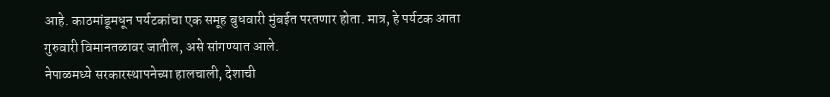आहे. काठमांडूमधून पर्यटकांचा एक समूह बुधवारी मुंबईत परतणार होता. मात्र, हे पर्यटक आता गुरुवारी विमानतळावर जातील, असे सांगण्यात आले.
नेपाळमध्ये सरकारस्थापनेच्या हालचाली, देशाची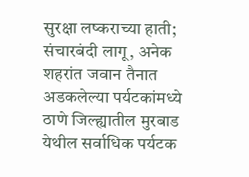सुरक्षा लष्कराच्या हाती; संचारबंदी लागू, अनेक शहरांत जवान तैनात
अडकलेल्या पर्यटकांमध्ये ठाणे जिल्ह्यातील मुरबाड येथील सर्वाधिक पर्यटक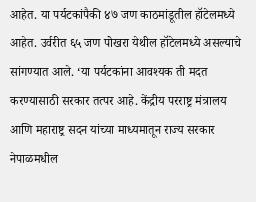आहेत. या पर्यटकांपैकी ४७ जण काठमांडूतील हॉटेलमध्ये आहेत. उर्वरीत ६५ जण पोखरा येथील हॉटेलमध्ये असल्याचे सांगण्यात आले. ‘या पर्यटकांना आवश्यक ती मदत करण्यासाठी सरकार तत्पर आहे. केंद्रीय परराष्ट्र मंत्रालय आणि महाराष्ट्र सदन यांच्या माध्यमातून राज्य सरकार नेपाळमधील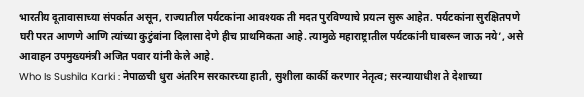भारतीय दूतावासाच्या संपर्कात असून, राज्यातील पर्यटकांना आवश्यक ती मदत पुरविण्याचे प्रयत्न सुरू आहेत. पर्यटकांना सुरक्षितपणे घरी परत आणणे आणि त्यांच्या कुटुंबांना दिलासा देणे हीच प्राथमिकता आहे. त्यामुळे महाराष्ट्रातील पर्यटकांनी घाबरून जाऊ नये’, असे आवाहन उपमुख्यमंत्री अजित पवार यांनी केले आहे.
Who Is Sushila Karki : नेपाळची धुरा अंतरिम सरकारच्या हाती, सुशीला कार्की करणार नेतृत्व; सरन्यायाधीश ते देशाच्या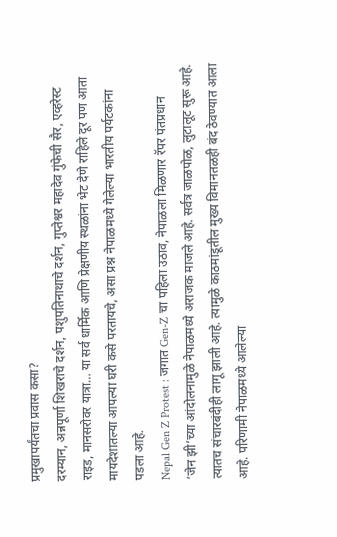प्रमुखापर्यंतचा प्रवास कसा?
दरम्यान, अन्नपूर्णा शिखराचे दर्शन, पशुपतिनाथाचे दर्शन, गुप्तेश्वर महादेव गुंफेची सैर, एव्हरेस्ट राइड, मानसरोवर यात्रा… या सर्व धार्मिक आणि प्रेक्षणीय स्थळांना भेट देणे राहिले दूर पण आता मायदेशातल्या आपल्या घरी कसे परतायचे, असा प्रश्न नेपाळमध्ये गेलेल्या भारतीय पर्यटकांना पडला आहे.
Nepal Gen Z Protest : जगात Gen-Z चा पहिला उठाव, नेपाळला मिळणार रॅपर पंतप्रधान
‘जेन झी’च्या आंदोलनामुळे नेपाळमध्ये अराजक माजले आहे. सर्वत्र जाळपोळ, लुटालूट सुरू आहे. त्यातच संचारबंदीही लागू झाली आहे. त्यामुळे काठमांडूतील मुख्य विमानतळही बंद ठेवण्यात आला आहे. परिणामी नेपाळमध्ये आलेल्या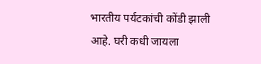भारतीय पर्यटकांची कोंडी झाली आहे. घरी कधी जायला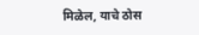मिळेल, याचे ठोस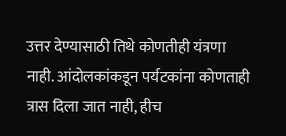उत्तर देण्यासाठी तिथे कोणतीही यंत्रणा नाही. आंदोलकांकडून पर्यटकांना कोणताही त्रास दिला जात नाही, हीच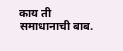काय ती समाधानाची बाब.